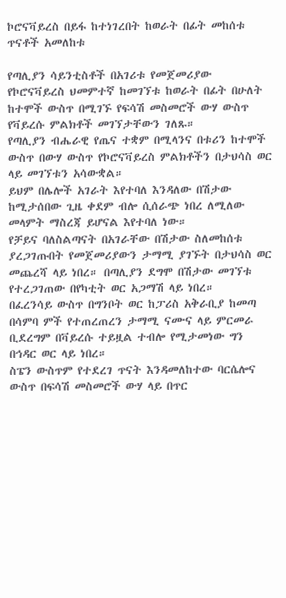ኮሮናቫይረስ በይፋ ከተነገረበት ከወራት በፊት መከሰቱ ጥናቶች አመለከቱ

የጣሊያን ሳይንቲስቶች በአገሪቱ የመጀመሪያው የኮሮናቫይረስ ህመምተኛ ከመገኘቱ ከወራት በፊት በሁለት ከተሞች ውስጥ በሚገኙ የፍሳሽ መስመሮች ውሃ ውስጥ የቫይረሱ ምልክቶች መገኘታቸውን ገለጹ።
የጣሊያን ብሔራዊ የጤና ተቋም በሚላንና በቱሪን ከተሞች ውስጥ በውሃ ውስጥ የኮሮናቫይረስ ምልክቶችን በታህሳስ ወር ላይ መገኘቱን አሳውቋል።
ይህም በሌሎች አገራት እየተባለ እንዳለው በሽታው ከሚታሰበው ጊዜ ቀደም ብሎ ሲሰራጭ ነበረ ለሚለው መላምት ማስረጃ ይሆናል እየተባለ ነው።
የቻይና ባለስልጣናት በአገራቸው በሽታው ስለመከሰቱ ያረጋገጡበት የመጀመሪያውን ታማሚ ያገኙት በታህሳስ ወር መጨረሻ ላይ ነበረ። በጣሊያን ደግሞ በሽታው መገኘቱ የተረጋገጠው በየካቲት ወር አጋማሽ ላይ ነበረ።
በፈረንሳይ ውስጥ በግንቦት ወር ከፓሪስ አቅራቢያ ከመጣ በሳምባ ምች የተጠረጠረን ታማሚ ናሙና ላይ ምርመራ ቢደረግም በቫይረሱ ተይዟል ተብሎ የሚታመነው ግን በኅዳር ወር ላይ ነበረ።
ስፔን ውስጥም የተደረገ ጥናት እንዳመለከተው ባርሴሎና ውስጥ በፍሳሽ መስመሮች ውሃ ላይ በጥር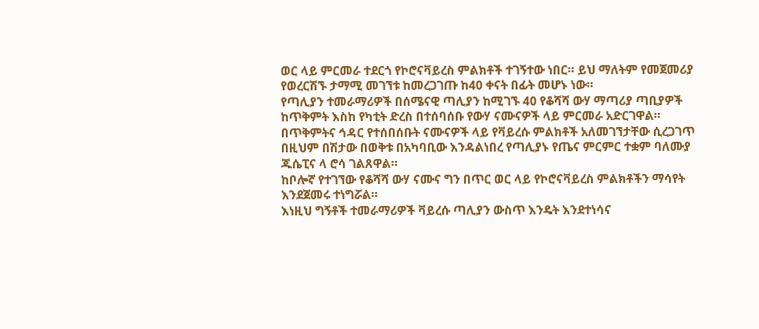ወር ላይ ምርመራ ተደርጎ የኮሮናቫይረስ ምልክቶች ተገኝተው ነበር። ይህ ማለትም የመጀመሪያ የወረርሽኙ ታማሚ መገኘቱ ከመረጋገጡ ከ40 ቀናት በፊት መሆኑ ነው።
የጣሊያን ተመራማሪዎች በሰሜናዊ ጣሊያን ከሚገኙ 40 የቆሻሻ ውሃ ማጣሪያ ጣቢያዎች ከጥቅምት እስከ የካቲት ድረስ በተሰባሰቡ የውሃ ናሙናዎች ላይ ምርመራ አድርገዋል።
በጥቅምትና ኅዳር የተሰበሰቡት ናሙናዎች ላይ የቫይረሱ ምልክቶች አለመገኘታቸው ሲረጋገጥ በዚህም በሽታው በወቅቱ በአካባቢው እንዳልነበረ የጣሊያኑ የጤና ምርምር ተቋም ባለሙያ ጁሴፒና ላ ሮሳ ገልጸዋል።
ከቦሎኛ የተገኘው የቆሻሻ ውሃ ናሙና ግን በጥር ወር ላይ የኮሮናቫይረስ ምልክቶችን ማሳየት እንደጀመሩ ተነግሯል።
እነዚህ ግኝቶች ተመራማሪዎች ቫይረሱ ጣሊያን ውስጥ እንዴት እንደተነሳና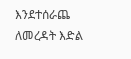እንደተሰራጨ ለመረዳት እድል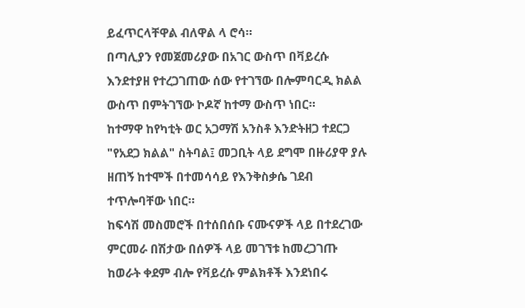ይፈጥርላቸዋል ብለዋል ላ ሮሳ።
በጣሊያን የመጀመሪያው በአገር ውስጥ በቫይረሱ እንደተያዘ የተረጋገጠው ሰው የተገኘው በሎምባርዲ ክልል ውስጥ በምትገኘው ኮዶኛ ከተማ ውስጥ ነበር።
ከተማዋ ከየካቲት ወር አጋማሽ አንስቶ እንድትዘጋ ተደርጋ "የአደጋ ክልል" ስትባል፤ መጋቢት ላይ ደግሞ በዙሪያዋ ያሉ ዘጠኝ ከተሞች በተመሳሳይ የእንቅስቃሴ ገደብ ተጥሎባቸው ነበር።
ከፍሳሽ መስመሮች በተሰበሰቡ ናሙናዎች ላይ በተደረገው ምርመራ በሽታው በሰዎች ላይ መገኘቱ ከመረጋገጡ ከወራት ቀደም ብሎ የቫይረሱ ምልክቶች እንደነበሩ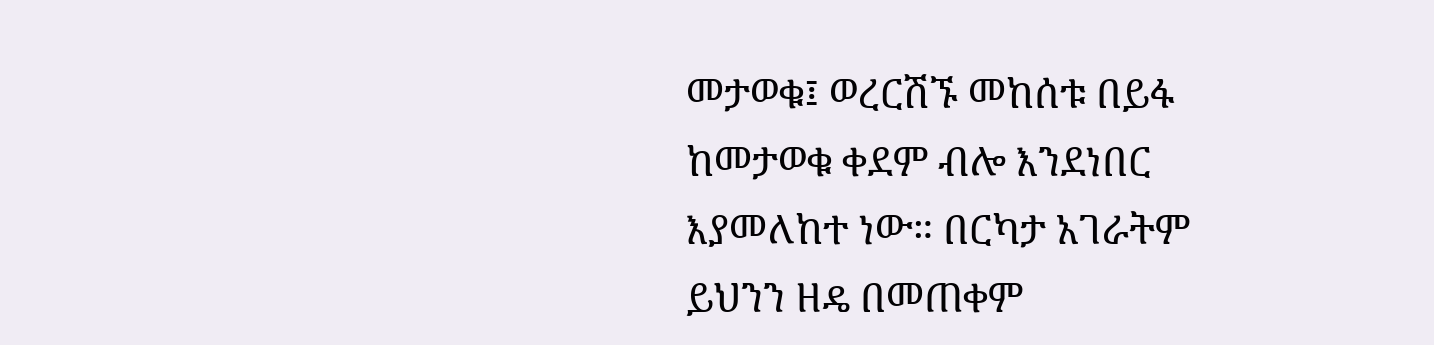መታወቁ፤ ወረርሽኙ መከሰቱ በይፋ ከመታወቁ ቀደም ብሎ እንደነበር እያመለከተ ነው። በርካታ አገራትም ይህንን ዘዴ በመጠቀም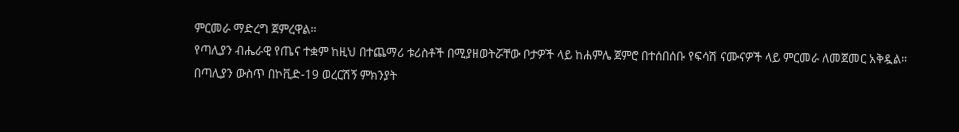ምርመራ ማድረግ ጀምረዋል።
የጣሊያን ብሔራዊ የጤና ተቋም ከዚህ በተጨማሪ ቱሪስቶች በሚያዘወትሯቸው ቦታዎች ላይ ከሐምሌ ጀምሮ በተሰበሰቡ የፍሳሽ ናሙናዎች ላይ ምርመራ ለመጀመር አቅዷል።
በጣሊያን ውስጥ በኮቪድ-19 ወረርሽኝ ምክንያት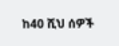ከ40 ሺህ ሰዎች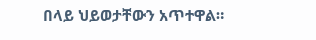በላይ ህይወታቸውን አጥተዋል።